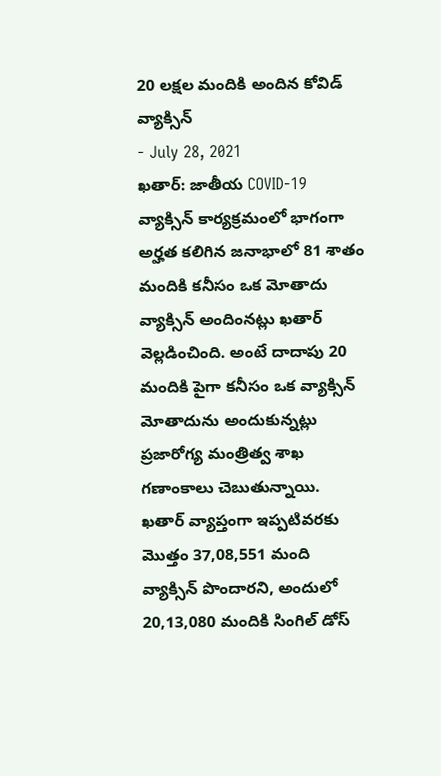20 లక్షల మందికి అందిన కోవిడ్ వ్యాక్సిన్
- July 28, 2021
ఖతార్: జాతీయ COVID-19 వ్యాక్సిన్ కార్యక్రమంలో భాగంగా అర్హత కలిగిన జనాభాలో 81 శాతం మందికి కనీసం ఒక మోతాదు వ్యాక్సిన్ అందింనట్లు ఖతార్ వెల్లడించింది. అంటే దాదాపు 20 మందికి పైగా కనీసం ఒక వ్యాక్సిన్ మోతాదును అందుకున్నట్లు ప్రజారోగ్య మంత్రిత్వ శాఖ గణాంకాలు చెబుతున్నాయి. ఖతార్ వ్యాప్తంగా ఇప్పటివరకు మొత్తం 37,08,551 మంది వ్యాక్సిన్ పొందారని, అందులో 20,13,080 మందికి సింగిల్ డోస్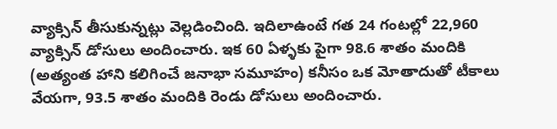వ్యాక్సిన్ తీసుకున్నట్లు వెల్లడించింది. ఇదిలాఉంటే గత 24 గంటల్లో 22,960 వ్యాక్సిన్ డోసులు అందించారు. ఇక 60 ఏళ్ళకు పైగా 98.6 శాతం మందికి (అత్యంత హాని కలిగించే జనాభా సమూహం) కనీసం ఒక మోతాదుతో టీకాలు వేయగా, 93.5 శాతం మందికి రెండు డోసులు అందించారు.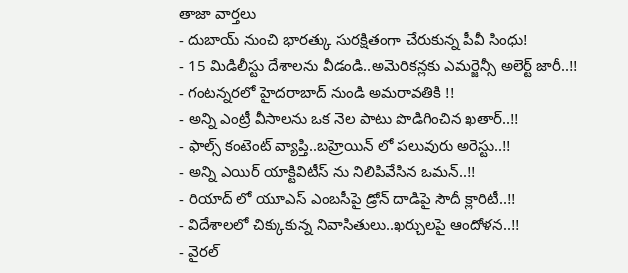తాజా వార్తలు
- దుబాయ్ నుంచి భారత్కు సురక్షితంగా చేరుకున్న పీవీ సింధు!
- 15 మిడిలీస్టు దేశాలను వీడండి..అమెరికన్లకు ఎమర్జెన్సీ అలెర్ట్ జారీ..!!
- గంటన్నరలో హైదరాబాద్ నుండి అమరావతికి !!
- అన్ని ఎంట్రీ వీసాలను ఒక నెల పాటు పొడిగించిన ఖతార్..!!
- ఫాల్స్ కంటెంట్ వ్యాప్తి..బహ్రెయిన్ లో పలువురు అరెస్టు..!!
- అన్ని ఎయిర్ యాక్టివిటీస్ ను నిలిపివేసిన ఒమన్..!!
- రియాద్ లో యూఎస్ ఎంబసీపై డ్రోన్ దాడిపై సౌదీ క్లారిటీ..!!
- విదేశాలలో చిక్కుకున్న నివాసితులు..ఖర్చులపై ఆందోళన..!!
- వైరల్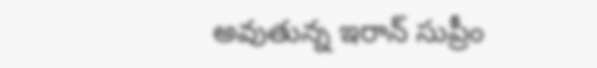అవుతున్న ఇరాన్ సుప్రీం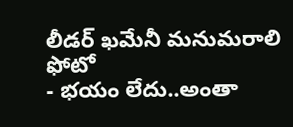లీడర్ ఖమేనీ మనుమరాలి ఫోటో
- భయం లేదు..అంతా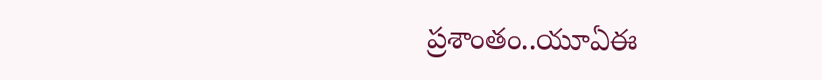ప్రశాంతం..యూఏఈ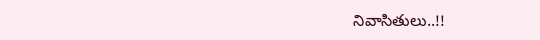నివాసితులు..!!